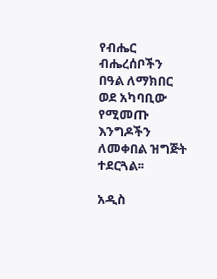የብሔር ብሔረሰቦችን በዓል ለማክበር ወደ አካባቢው የሚመጡ እንግዶችን ለመቀበል ዝግጅት ተደርጓል፡፡

አዲስ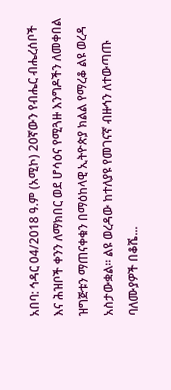አበባ: ኅዳር 04/2018 ዓ.ም (አሚኮ) 20ኛውን የብሔር ብሔረሰቦች እና ሕዝቦች ቀንን ለማክበር ወደ ሆሳዕና የሚጓዙ እንግዶችን ለመቀበል ዝግጅቱን ማጠናቀቁን በማዕከላዊ ኢትዮጵያ ክልል የማረቆ ልዩ ወረዳ አስታውቋል። ልዩ ወረዳው ከተለያዩ የመገናኛ ብዙኅን ለተውጣጡ ባለሙያዎች በቆሼ...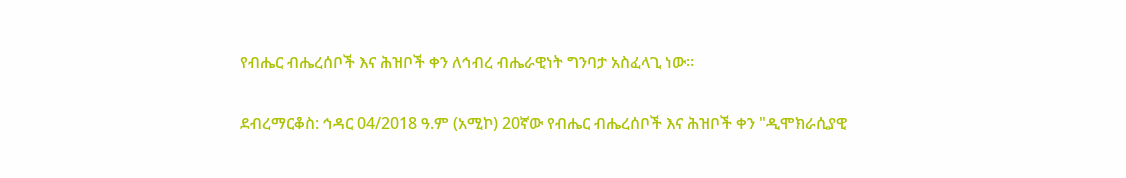የብሔር ብሔረሰቦች እና ሕዝቦች ቀን ለኅብረ ብሔራዊነት ግንባታ አስፈላጊ ነው።

ደብረማርቆስ: ኅዳር 04/2018 ዓ.ም (አሚኮ) 20ኛው የብሔር ብሔረሰቦች እና ሕዝቦች ቀን "ዲሞክራሲያዊ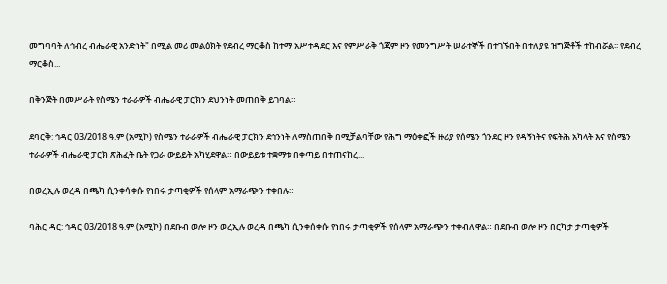መግባባት ለኅብረ ብሔራዊ አንድነት" በሚል መሪ መልዕክት የደብረ ማርቆስ ከተማ አሥተዳደር እና የምሥራቅ ጎጃም ዞን የመንግሥት ሠራተኞች በተገኙበት በተለያዩ ዝግጅቶች ተከብሯል፡፡ የደብረ ማርቆስ...

በቅንጅት በመሥራት የስሜን ተራራዎች ብሔራዊ ፓርክን ደህንነት መጠበቅ ይገባል።

ደባርቅ: ኅዳር 03/2018 ዓ.ም (አሚኮ) የስሜን ተራራዎች ብሔራዊ ፓርክን ደኅንነት ለማስጠበቅ በሚቻልባቸው የሕግ ማዕቀፎች ዙሪያ የሰሜን ጎንደር ዞን የዳኝነትና የፍትሕ አካላት እና የስሜን ተራራዎች ብሔራዊ ፓርክ ጽሕፈት ቤት የጋራ ውይይት አካሂደዋል። በውይይቱ ተቋማቱ በቀጣይ በተጠናከረ...

በወረኢሉ ወረዳ በጫካ ሲንቀሳቀሱ የነበሩ ታጣቂዎች የሰላም አማራጭን ተቀበሉ።

ባሕር ዳር: ኅዳር 03/2018 ዓ.ም (አሚኮ) በደቡብ ወሎ ዞን ወረኢሉ ወረዳ በጫካ ሲንቀሰቀሱ የነበሩ ታጣቂዎች የሰላም አማራጭን ተቀብለዋል። በደቡብ ወሎ ዞን በርካታ ታጣቂዎች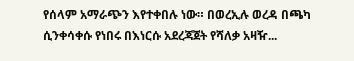የሰላም አማራጭን እየተቀበሉ ነው። በወረኢሉ ወረዳ በጫካ ሲንቀሳቀሱ የነበሩ በእነርሱ አደረጃጀት የሻለቃ አዛዥ...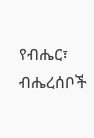የብሔር፣ ብሔረሰቦች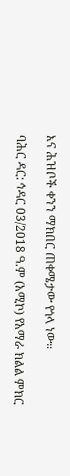እና ሕዝቦች ቀንን ማክበር ጠቀሜታው የጎላ ነው።

ባሕር ዳር: ኅዳር 03/2018 ዓ.ም (አሚኮ) የአማራ ክልል ምክር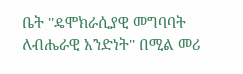ቤት ''ዴሞክራሲያዊ መግባባት ለብሔራዊ አንድነት'' በሚል መሪ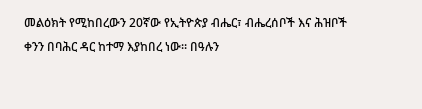መልዕክት የሚከበረውን 20ኛው የኢትዮጵያ ብሔር፣ ብሔረሰቦች እና ሕዝቦች ቀንን በባሕር ዳር ከተማ እያከበረ ነው። በዓሉን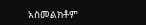አስመልክቶም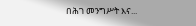በሕገ መንግሥት እና...